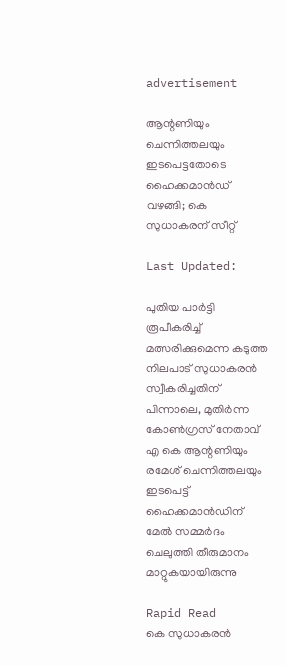advertisement

ആന്റണിയും ചെന്നിത്തലയും ഇടപെട്ടതോടെ ഹൈക്കമാൻഡ് വഴങ്ങി; കെ സുധാകരന് സീറ്റ്

Last Updated:

പുതിയ പാർട്ടി രൂപീകരിച്ച് മത്സരിക്കുമെന്ന കടുത്ത നിലപാട് സുധാകരൻ സ്വീകരിച്ചതിന് പിന്നാലെ, മുതിർന്ന കോൺഗ്രസ് നേതാവ് എ കെ ആന്റണിയും രമേശ് ചെന്നിത്തലയും ഇടപെട്ട് ഹൈക്കമാൻഡിന് മേൽ സമ്മർദം ചെലുത്തി തീരുമാനം മാറ്റുകയായിരുന്നു

Rapid Read
കെ സുധാകരൻ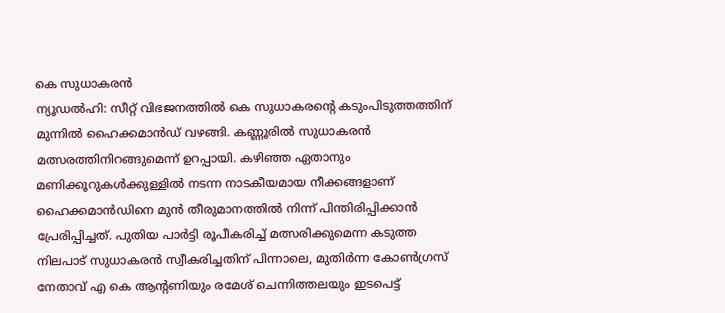കെ സുധാകരൻ
ന്യൂഡൽഹി: സീറ്റ് വിഭജനത്തിൽ കെ സുധാകരന്റെ കടുംപിടുത്തത്തിന് മുന്നിൽ ഹൈക്കമാൻഡ് വഴങ്ങി. കണ്ണൂരിൽ സുധാകരൻ മത്സരത്തിനിറങ്ങുമെന്ന് ഉറപ്പായി. കഴിഞ്ഞ ഏതാനും മണിക്കൂറുകൾക്കുള്ളിൽ നടന്ന നാടകീയമായ നീക്കങ്ങളാണ് ഹൈക്കമാൻഡിനെ മുൻ തീരുമാനത്തിൽ നിന്ന് പിന്തിരിപ്പിക്കാൻ പ്രേരിപ്പിച്ചത്. പുതിയ പാർട്ടി രൂപീകരിച്ച് മത്സരിക്കുമെന്ന കടുത്ത നിലപാട് സുധാകരൻ സ്വീകരിച്ചതിന് പിന്നാലെ, മുതിർന്ന കോൺഗ്രസ് നേതാവ് എ കെ ആന്റണിയും രമേശ് ചെന്നിത്തലയും ഇടപെട്ട്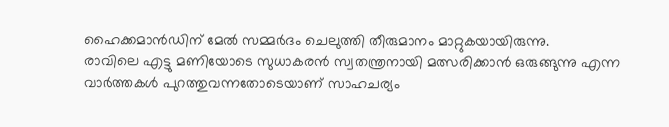ഹൈക്കമാൻഡിന് മേൽ സമ്മർദം ചെലുത്തി തീരുമാനം മാറ്റുകയായിരുന്നു.
രാവിലെ എട്ടു മണിയോടെ സുധാകരൻ സ്വതന്ത്രനായി മത്സരിക്കാൻ ഒരുങ്ങുന്നു എന്ന വാർത്തകൾ പുറത്തുവന്നതോടെയാണ് സാഹചര്യം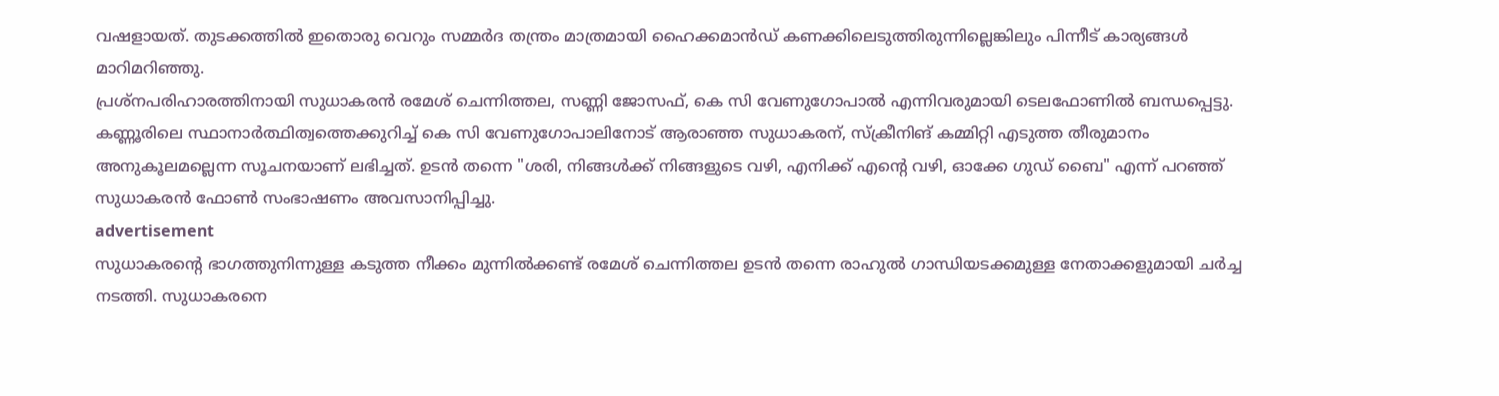വഷളായത്. തുടക്കത്തിൽ ഇതൊരു വെറും സമ്മർദ തന്ത്രം മാത്രമായി ഹൈക്കമാൻഡ് കണക്കിലെടുത്തിരുന്നില്ലെങ്കിലും പിന്നീട് കാര്യങ്ങൾ മാറിമറിഞ്ഞു.
പ്രശ്നപരിഹാരത്തിനായി സുധാകരൻ രമേശ് ചെന്നിത്തല, സണ്ണി ജോസഫ്, കെ സി വേണുഗോപാൽ എന്നിവരുമായി ടെലഫോണിൽ ബന്ധപ്പെട്ടു. കണ്ണൂരിലെ സ്ഥാനാർത്ഥിത്വത്തെക്കുറിച്ച് കെ സി വേണുഗോപാലിനോട് ആരാഞ്ഞ സുധാകരന്, സ്ക്രീനിങ് കമ്മിറ്റി എടുത്ത തീരുമാനം അനുകൂലമല്ലെന്ന സൂചനയാണ് ലഭിച്ചത്. ഉടൻ തന്നെ "ശരി, നിങ്ങൾക്ക് നിങ്ങളുടെ വഴി, എനിക്ക് എന്റെ വഴി, ഓക്കേ ഗുഡ് ബൈ" എന്ന് പറഞ്ഞ് സുധാകരൻ ഫോൺ സംഭാഷണം അവസാനിപ്പിച്ചു.
advertisement
സുധാകരന്റെ ഭാഗത്തുനിന്നുള്ള കടുത്ത നീക്കം മുന്നിൽക്കണ്ട് രമേശ് ചെന്നിത്തല ഉടൻ തന്നെ രാഹുൽ ഗാന്ധിയടക്കമുള്ള നേതാക്കളുമായി ചർച്ച നടത്തി. സുധാകരനെ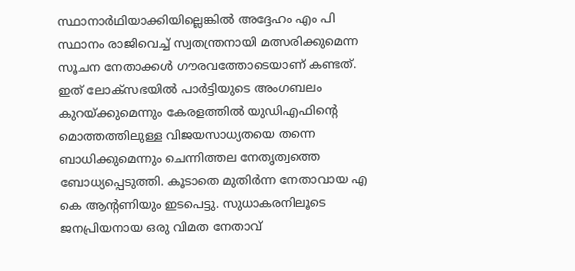സ്ഥാനാർഥിയാക്കിയില്ലെങ്കിൽ അദ്ദേഹം എം പി സ്ഥാനം രാജിവെച്ച് സ്വതന്ത്രനായി മത്സരിക്കുമെന്ന സൂചന നേതാക്കൾ ഗൗരവത്തോടെയാണ് കണ്ടത്. ഇത് ലോക്സഭയിൽ പാർട്ടിയുടെ അംഗബലം കുറയ്ക്കുമെന്നും കേരളത്തിൽ യുഡിഎഫിന്റെ മൊത്തത്തിലുള്ള വിജയസാധ്യതയെ തന്നെ ബാധിക്കുമെന്നും ചെന്നിത്തല നേതൃത്വത്തെ ബോധ്യപ്പെടുത്തി. കൂടാതെ മുതിർന്ന നേതാവായ എ കെ ആന്റണിയും ഇടപെട്ടു. സുധാകരനിലൂടെ ജനപ്രിയനായ ഒരു വിമത നേതാവ്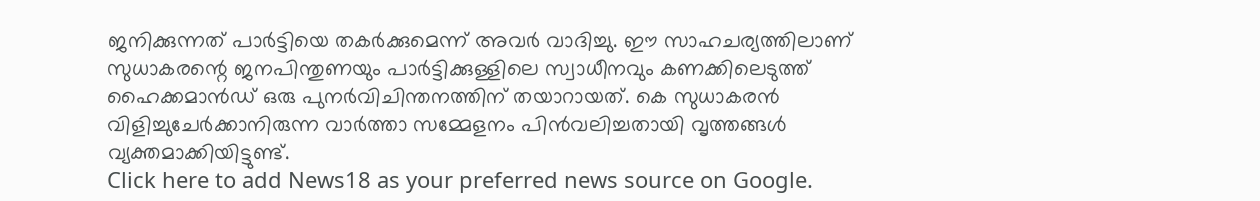ജനിക്കുന്നത് പാർട്ടിയെ തകർക്കുമെന്ന് അവർ വാദിച്ചു. ഈ സാഹചര്യത്തിലാണ് സുധാകരന്റെ ജനപിന്തുണയും പാർട്ടിക്കുള്ളിലെ സ്വാധീനവും കണക്കിലെടുത്ത് ഹൈക്കമാൻഡ് ഒരു പുനർവിചിന്തനത്തിന് തയാറായത്. കെ സുധാകരൻ വിളിച്ചുചേർക്കാനിരുന്ന വാർത്താ സമ്മേളനം പിൻവലിച്ചതായി വൃത്തങ്ങൾ വ്യക്തമാക്കിയിട്ടുണ്ട്.
Click here to add News18 as your preferred news source on Google.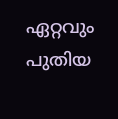ഏറ്റവും പുതിയ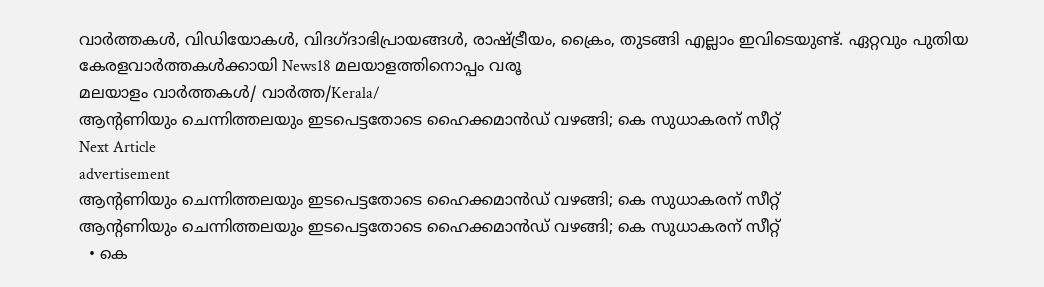വാർത്തകൾ, വിഡിയോകൾ, വിദഗ്ദാഭിപ്രായങ്ങൾ, രാഷ്ട്രീയം, ക്രൈം, തുടങ്ങി എല്ലാം ഇവിടെയുണ്ട്. ഏറ്റവും പുതിയ കേരളവാർത്തകൾക്കായി News18 മലയാളത്തിനൊപ്പം വരൂ
മലയാളം വാർത്തകൾ/ വാർത്ത/Kerala/
ആന്റണിയും ചെന്നിത്തലയും ഇടപെട്ടതോടെ ഹൈക്കമാൻഡ് വഴങ്ങി; കെ സുധാകരന് സീറ്റ്
Next Article
advertisement
ആന്റണിയും ചെന്നിത്തലയും ഇടപെട്ടതോടെ ഹൈക്കമാൻഡ് വഴങ്ങി; കെ സുധാകരന് സീറ്റ്
ആന്റണിയും ചെന്നിത്തലയും ഇടപെട്ടതോടെ ഹൈക്കമാൻഡ് വഴങ്ങി; കെ സുധാകരന് സീറ്റ്
  • കെ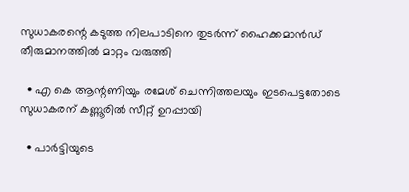സുധാകരന്റെ കടുത്ത നിലപാടിനെ തുടർന്ന് ഹൈക്കമാൻഡ് തീരുമാനത്തിൽ മാറ്റം വരുത്തി

  • എ കെ ആന്റണിയും രമേശ് ചെന്നിത്തലയും ഇടപെട്ടതോടെ സുധാകരന് കണ്ണൂരിൽ സീറ്റ് ഉറപ്പായി

  • പാർട്ടിയുടെ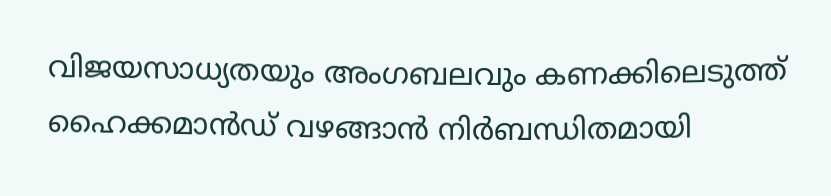വിജയസാധ്യതയും അംഗബലവും കണക്കിലെടുത്ത് ഹൈക്കമാൻഡ് വഴങ്ങാൻ നിർബന്ധിതമായി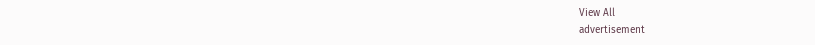View All
advertisement